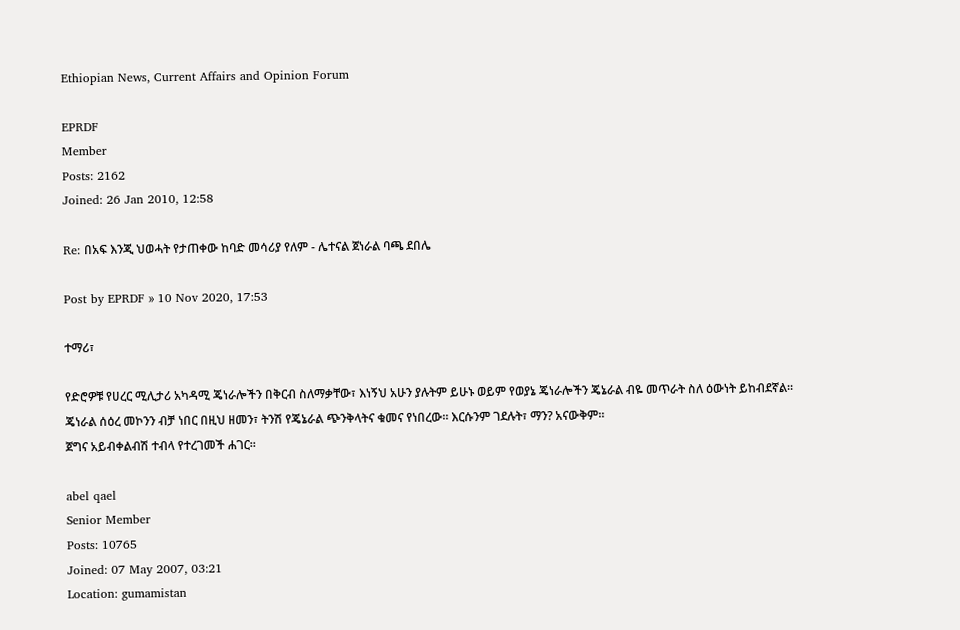Ethiopian News, Current Affairs and Opinion Forum

EPRDF
Member
Posts: 2162
Joined: 26 Jan 2010, 12:58

Re: በአፍ እንጂ ህወሓት የታጠቀው ከባድ መሳሪያ የለም - ሌተናል ጀነራል ባጫ ደበሌ

Post by EPRDF » 10 Nov 2020, 17:53

ተማሪ፣

የድሮዎቹ የሀረር ሚሊታሪ አካዳሚ ጄነራሎችን በቅርብ ስለማቃቸው፣ እነኝህ አሁን ያሉትም ይሁኑ ወይም የወያኔ ጄነራሎችን ጄኔራል ብዬ መጥራት ስለ ዕውነት ይከብደኛል።
ጄነራል ሰዕረ መኮንን ብቻ ነበር በዚህ ዘመን፣ ትንሽ የጄኔራል ጭንቅላትና ቁመና የነበረው። እርሱንም ገደሉት፣ ማን? አናውቅም።
ጀግና አይብቀልብሽ ተብላ የተረገመች ሐገር።

abel qael
Senior Member
Posts: 10765
Joined: 07 May 2007, 03:21
Location: gumamistan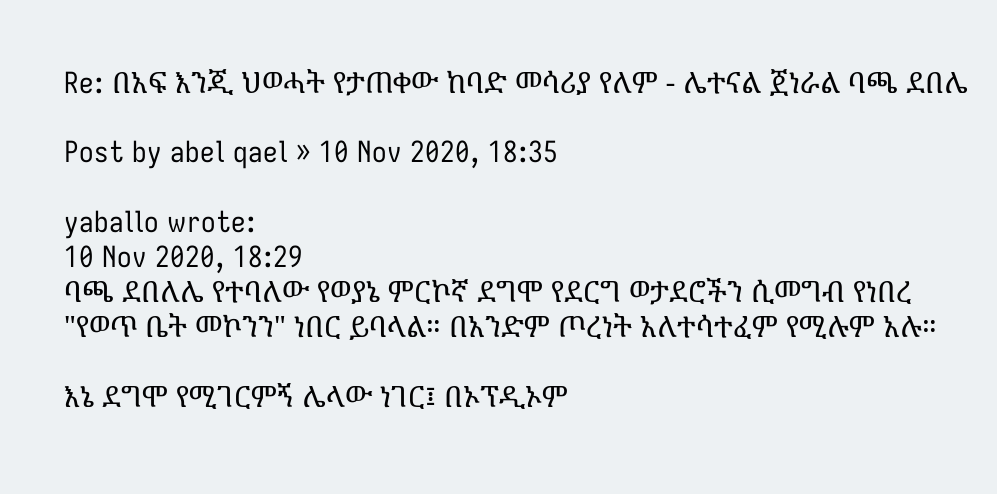Re: በአፍ እንጂ ህወሓት የታጠቀው ከባድ መሳሪያ የለም - ሌተናል ጀነራል ባጫ ደበሌ

Post by abel qael » 10 Nov 2020, 18:35

yaballo wrote:
10 Nov 2020, 18:29
ባጫ ደበለሌ የተባለው የወያኔ ምርኮኛ ደግሞ የደርግ ወታደሮችን ሲመግብ የነበረ "የወጥ ቤት መኮንን" ነበር ይባላል። በአንድም ጦረነት አለተሳተፈም የሚሉም አሉ።

እኔ ደግሞ የሚገርምኝ ሌላው ነገር፤ በኦፕዲኦም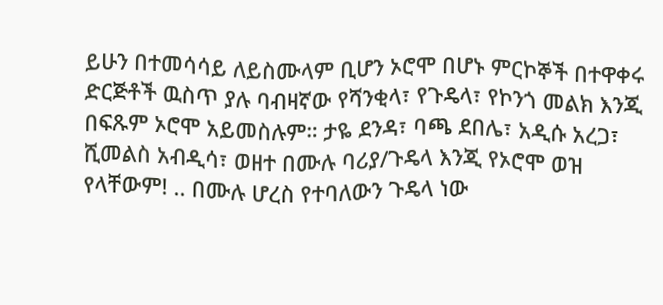ይሁን በተመሳሳይ ለይስሙላም ቢሆን ኦሮሞ በሆኑ ምርኮኞች በተዋቀሩ ድርጅቶች ዉስጥ ያሉ ባብዛኛው የሻንቂላ፣ የጉዴላ፣ የኮንጎ መልክ እንጂ በፍጹም ኦሮሞ አይመስሉም። ታዬ ደንዳ፣ ባጫ ደበሌ፣ አዲሱ አረጋ፣ ሺመልስ አብዲሳ፣ ወዘተ በሙሉ ባሪያ/ጉዴላ እንጂ የኦሮሞ ወዝ የላቸውም! .. በሙሉ ሆረስ የተባለውን ጉዴላ ነው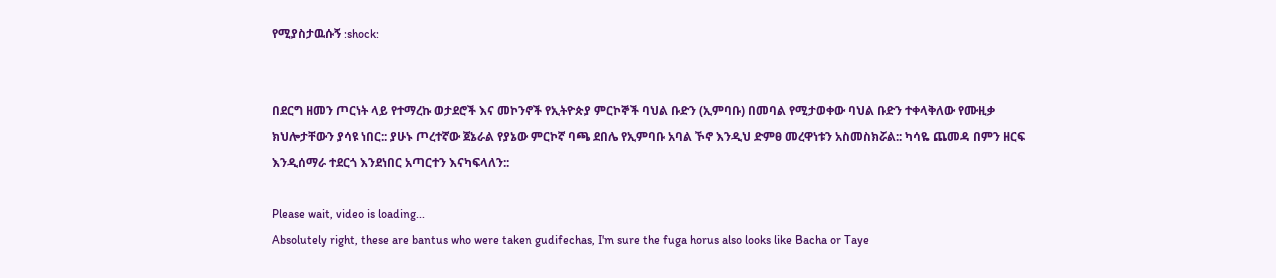የሚያስታዉሱኝ :shock:


በደርግ ዘመን ጦርነት ላይ የተማረኩ ወታደሮች እና መኮንኖች የኢትዮጵያ ምርኮኞች ባህል ቡድን (ኢምባቡ) በመባል የሚታወቀው ባህል ቡድን ተቀላቅለው የሙዚቃ ክህሎታቸውን ያሳዩ ነበር:: ያሁኑ ጦረተኛው ጀኔራል የያኔው ምርኮኛ ባጫ ደበሌ የኢምባቡ አባል ኾኖ እንዲህ ድምፀ መረዋነቱን አስመስክሯል:: ካሳዬ ጨመዳ በምን ዘርፍ እንዲሰማራ ተደርጎ እንደነበር አጣርተን እናካፍላለን::

Please wait, video is loading...
Absolutely right, these are bantus who were taken gudifechas, I'm sure the fuga horus also looks like Bacha or Taye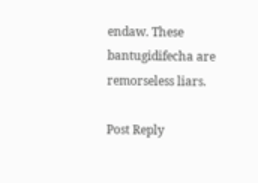endaw. These bantugidifecha are remorseless liars.

Post Reply